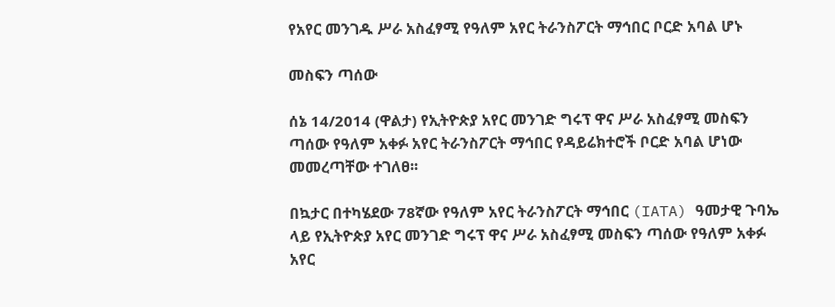የአየር መንገዱ ሥራ አስፈፃሚ የዓለም አየር ትራንስፖርት ማኅበር ቦርድ አባል ሆኑ

መስፍን ጣሰው

ሰኔ 14/2014 (ዋልታ) የኢትዮጵያ አየር መንገድ ግሩፕ ዋና ሥራ አስፈፃሚ መስፍን ጣሰው የዓለም አቀፉ አየር ትራንስፖርት ማኅበር የዳይሬክተሮች ቦርድ አባል ሆነው መመረጣቸው ተገለፀ፡፡

በኳታር በተካሄደው 78ኛው የዓለም አየር ትራንስፖርት ማኅበር (IATA) ዓመታዊ ጉባኤ ላይ የኢትዮጵያ አየር መንገድ ግሩፕ ዋና ሥራ አስፈፃሚ መስፍን ጣሰው የዓለም አቀፉ አየር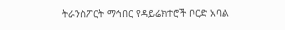ትራንስፖርት ማኅበር የዳይሬክተሮች ቦርድ አባል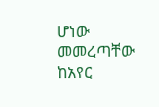ሆነው መመረጣቸው ከአየር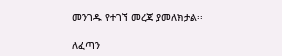መንገዱ የተገኘ መረጃ ያመለክታል፡፡

ለፈጣን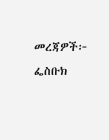መረጃዎች፦
ፌስቡክ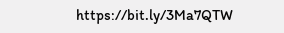https://bit.ly/3Ma7QTW